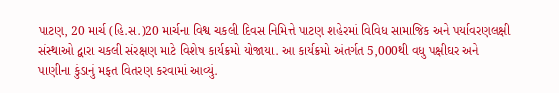પાટણ, 20 માર્ચ (હિ.સ.)20 માર્ચના વિશ્વ ચકલી દિવસ નિમિત્તે પાટણ શહેરમાં વિવિધ સામાજિક અને પર્યાવરણલક્ષી સંસ્થાઓ દ્વારા ચકલી સંરક્ષણ માટે વિશેષ કાર્યક્રમો યોજાયા. આ કાર્યક્રમો અંતર્ગત 5,000થી વધુ પક્ષીઘર અને પાણીના કુંડાનું મફત વિતરણ કરવામાં આવ્યું.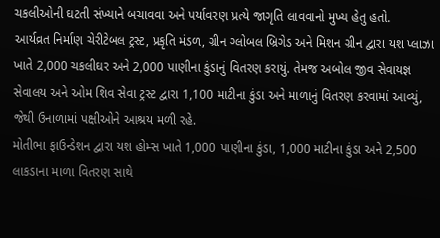ચકલીઓની ઘટતી સંખ્યાને બચાવવા અને પર્યાવરણ પ્રત્યે જાગૃતિ લાવવાનો મુખ્ય હેતુ હતો.
આર્યવ્રત નિર્માણ ચેરીટેબલ ટ્રસ્ટ, પ્રકૃતિ મંડળ, ગ્રીન ગ્લોબલ બ્રિગેડ અને મિશન ગ્રીન દ્વારા યશ પ્લાઝા ખાતે 2,000 ચકલીઘર અને 2,000 પાણીના કુંડાનું વિતરણ કરાયું. તેમજ અબોલ જીવ સેવાયજ્ઞ સેવાલય અને ઓમ શિવ સેવા ટ્રસ્ટ દ્વારા 1,100 માટીના કુંડા અને માળાનું વિતરણ કરવામાં આવ્યું, જેથી ઉનાળામાં પક્ષીઓને આશ્રય મળી રહે.
મોતીભા ફાઉન્ડેશન દ્વારા યશ હોમ્સ ખાતે 1,000 પાણીના કુંડા, 1,000 માટીના કુંડા અને 2,500 લાકડાના માળા વિતરણ સાથે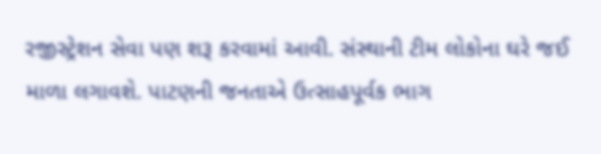રજીસ્ટ્રેશન સેવા પણ શરૂ કરવામાં આવી. સંસ્થાની ટીમ લોકોના ઘરે જઈ માળા લગાવશે. પાટણની જનતાએ ઉત્સાહપૂર્વક ભાગ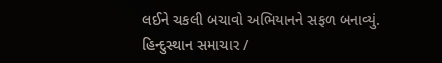લઈને ચકલી બચાવો અભિયાનને સફળ બનાવ્યું.
હિન્દુસ્થાન સમાચાર /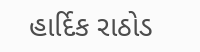હાર્દિક રાઠોડ